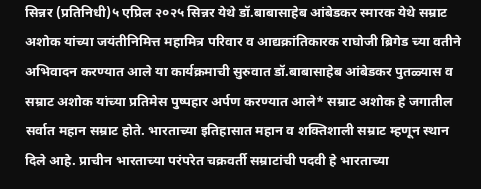सिन्नर (प्रतिनिधी)५ एप्रिल २०२५ सिन्नर येथे डॉ.बाबासाहेब आंबेडकर स्मारक येथे सम्राट अशोक यांच्या जयंतीनिमित्त महामित्र परिवार व आद्यक्रांतिकारक राघोजी ब्रिगेड च्या वतीने अभिवादन करण्यात आले या कार्यक्रमाची सुरुवात डॉ.बाबासाहेब आंबेडकर पुतळ्यास व सम्राट अशोक यांच्या प्रतिमेस पुष्पहार अर्पण करण्यात आले* सम्राट अशोक हे जगातील सर्वात महान सम्राट होते. भारताच्या इतिहासात महान व शक्तिशाली सम्राट म्हणून स्थान दिले आहे. प्राचीन भारताच्या परंपरेत चक्रवर्ती सम्राटांची पदवी हे भारताच्या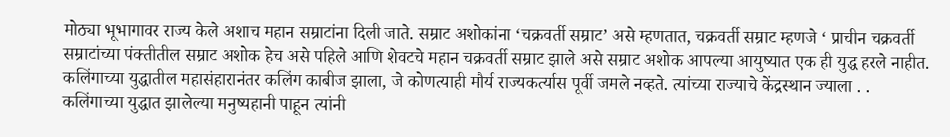मोठ्या भूभागावर राज्य केले अशाच महान सम्राटांना दिली जाते. सम्राट अशोकांना ‘चक्रवर्ती सम्राट’ असे म्हणतात, चक्रवर्ती सम्राट म्हणजे ‘ प्राचीन चक्रवर्ती सम्राटांच्या पंक्तीतील सम्राट अशोक हेच असे पहिले आणि शेवटचे महान चक्रवर्ती सम्राट झाले असे सम्राट अशोक आपल्या आयुष्यात एक ही युद्ध हरले नाहीत. कलिंगाच्या युद्धातील महासंहारानंतर कलिंग काबीज झाला, जे कोणत्याही मौर्य राज्यकर्त्यास पूर्वी जमले नव्हते. त्यांच्या राज्याचे केंद्रस्थान ज्याला . . कलिंगाच्या युद्धात झालेल्या मनुष्यहानी पाहून त्यांनी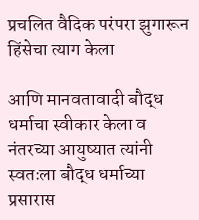प्रचलित वैदिक परंपरा झुगारून हिंसेचा त्याग केला

आणि मानवतावादी बौद्ध धर्माचा स्वीकार केला व नंतरच्या आयुष्यात त्यांनी स्वतःला बौद्ध धर्माच्या प्रसारास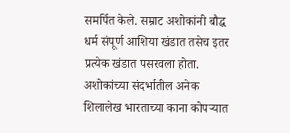समर्पित केले. सम्राट अशोकांनी बौद्ध धर्म संपूर्ण आशिया खंडात तसेच इतर प्रत्येक खंडात पसरवला होता. अशोकांच्या संदर्भातील अनेक शिलालेख भारताच्या काना कोपऱ्यात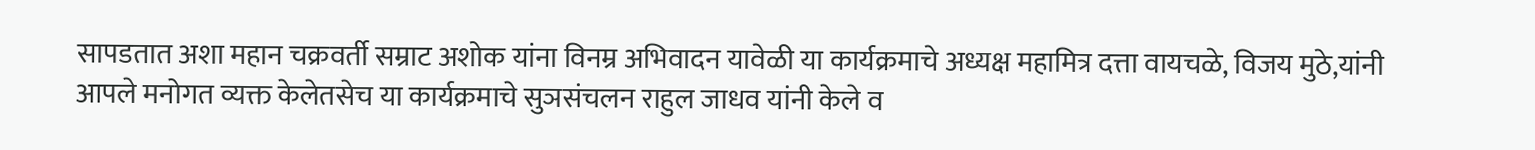सापडतात अशा महान चक्रवर्ती सम्राट अशोक यांना विनम्र अभिवादन यावेळी या कार्यक्रमाचे अध्यक्ष महामित्र दत्ता वायचळे, विजय मुठे,यांनी आपले मनोगत व्यक्त केलेतसेच या कार्यक्रमाचे सुञसंचलन राहुल जाधव यांनी केले व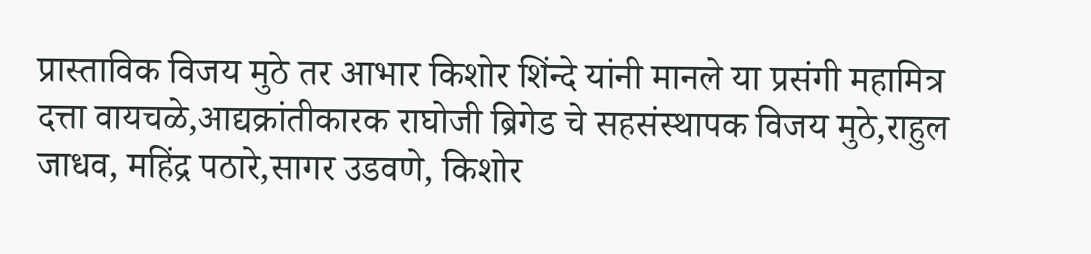प्रास्ताविक विजय मुठे तर आभार किशोर शिंन्दे यांनी मानले या प्रसंगी महामित्र दत्ता वायचळे,आद्यक्रांतीकारक राघोजी ब्रिगेड चे सहसंस्थापक विजय मुठे,राहुल जाधव, महिंद्र पठारे,सागर उडवणे, किशोर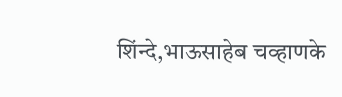शिंन्दे,भाऊसाहेब चव्हाणके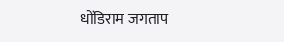धोंडिराम जगताप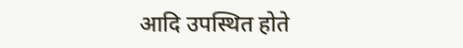आदि उपस्थित होते